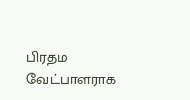பிரதம வேட்பாளராக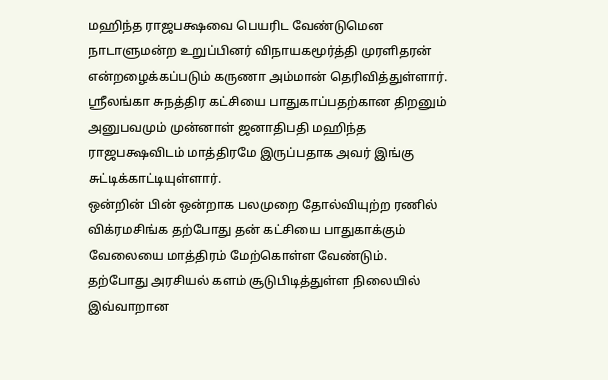மஹிந்த ராஜபக்ஷவை பெயரிட வேண்டுமென நாடாளுமன்ற உறுப்பினர் விநாயகமூர்த்தி முரளிதரன் என்றழைக்கப்படும் கருணா அம்மான் தெரிவித்துள்ளார்.
ஸ்ரீலங்கா சுநத்திர கட்சியை பாதுகாப்பதற்கான திறனும் அனுபவமும் முன்னாள் ஜனாதிபதி மஹிந்த ராஜபக்ஷவிடம் மாத்திரமே இருப்பதாக அவர் இங்கு சுட்டிக்காட்டியுள்ளார்.
ஒன்றின் பின் ஒன்றாக பலமுறை தோல்வியுற்ற ரணில் விக்ரமசிங்க தற்போது தன் கட்சியை பாதுகாக்கும் வேலையை மாத்திரம் மேற்கொள்ள வேண்டும்.
தற்போது அரசியல் களம் சூடுபிடித்துள்ள நிலையில் இவ்வாறான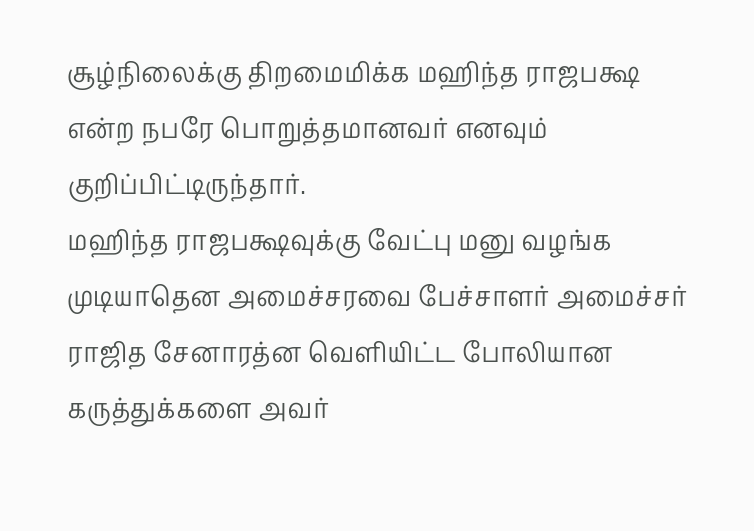சூழ்நிலைக்கு திறமைமிக்க மஹிந்த ராஜபக்ஷ என்ற நபரே பொறுத்தமானவர் எனவும் குறிப்பிட்டிருந்தார்.
மஹிந்த ராஜபக்ஷவுக்கு வேட்பு மனு வழங்க முடியாதென அமைச்சரவை பேச்சாளர் அமைச்சர் ராஜித சேனாரத்ன வெளியிட்ட போலியான கருத்துக்களை அவர்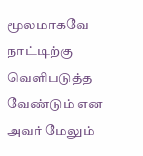மூலமாகவே நாட்டிற்கு வெளிபடுத்த வேண்டும் என அவர் மேலும்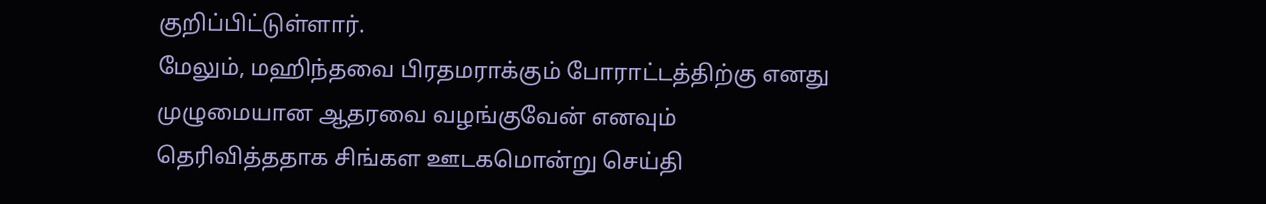குறிப்பிட்டுள்ளார்.
மேலும், மஹிந்தவை பிரதமராக்கும் போராட்டத்திற்கு எனது முழுமையான ஆதரவை வழங்குவேன் எனவும் தெரிவித்ததாக சிங்கள ஊடகமொன்று செய்தி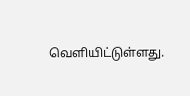வெளியிட்டுள்ளது.